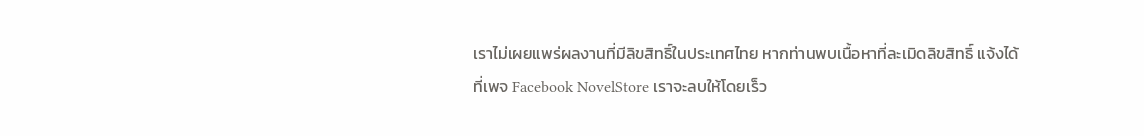เราไม่เผยแพร่ผลงานที่มีลิขสิทธิ์ในประเทศไทย หากท่านพบเนื้อหาที่ละเมิดลิขสิทธิ์ แจ้งได้ที่เพจ Facebook NovelStore เราจะลบให้โดยเร็ว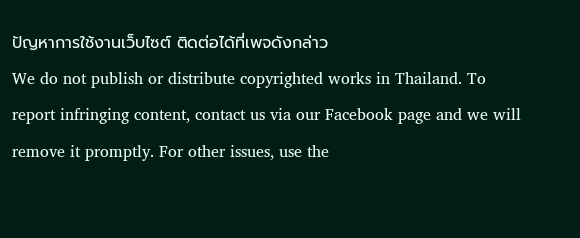ปัญหาการใช้งานเว็บไซต์ ติดต่อได้ที่เพจดังกล่าว
We do not publish or distribute copyrighted works in Thailand. To report infringing content, contact us via our Facebook page and we will remove it promptly. For other issues, use the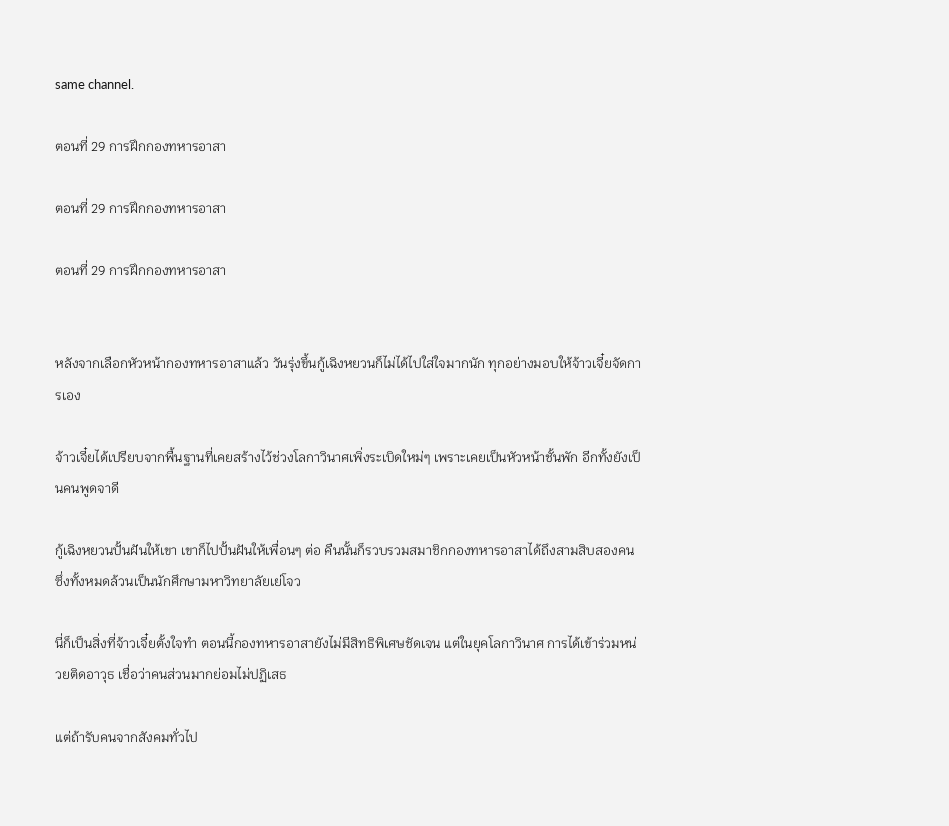same channel.

ตอนที่ 29 การฝึกกองทหารอาสา

ตอนที่ 29 การฝึกกองทหารอาสา

ตอนที่ 29 การฝึกกองทหารอาสา


หลังจากเลือกหัวหน้ากองทหารอาสาแล้ว วันรุ่งขึ้นกู้เฉิงหยวนก็ไม่ได้ไปใส่ใจมากนัก ทุกอย่างมอบให้จ้าวเจี๋ยจัดการเอง

จ้าวเจี๋ยได้เปรียบจากพื้นฐานที่เคยสร้างไว้ช่วงโลกาวินาศเพิ่งระเบิดใหม่ๆ เพราะเคยเป็นหัวหน้าชั้นพัก อีกทั้งยังเป็นคนพูดจาดี

กู้เฉิงหยวนปั้นฝันให้เขา เขาก็ไปปั้นฝันให้เพื่อนๆ ต่อ คืนนั้นก็รวบรวมสมาชิกกองทหารอาสาได้ถึงสามสิบสองคน ซึ่งทั้งหมดล้วนเป็นนักศึกษามหาวิทยาลัยเย่โจว

นี่ก็เป็นสิ่งที่จ้าวเจี๋ยตั้งใจทำ ตอนนี้กองทหารอาสายังไม่มีสิทธิพิเศษชัดเจน แต่ในยุคโลกาวินาศ การได้เข้าร่วมหน่วยติดอาวุธ เชื่อว่าคนส่วนมากย่อมไม่ปฏิเสธ

แต่ถ้ารับคนจากสังคมทั่วไป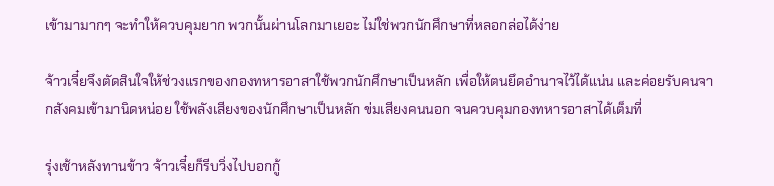เข้ามามากๆ จะทำให้ควบคุมยาก พวกนั้นผ่านโลกมาเยอะ ไม่ใช่พวกนักศึกษาที่หลอกล่อได้ง่าย

จ้าวเจี๋ยจึงตัดสินใจให้ช่วงแรกของกองทหารอาสาใช้พวกนักศึกษาเป็นหลัก เพื่อให้ตนยึดอำนาจไว้ได้แน่น และค่อยรับคนจากสังคมเข้ามานิดหน่อย ใช้พลังเสียงของนักศึกษาเป็นหลัก ข่มเสียงคนนอก จนควบคุมกองทหารอาสาได้เต็มที่

รุ่งเช้าหลังทานข้าว จ้าวเจี๋ยก็รีบวิ่งไปบอกกู้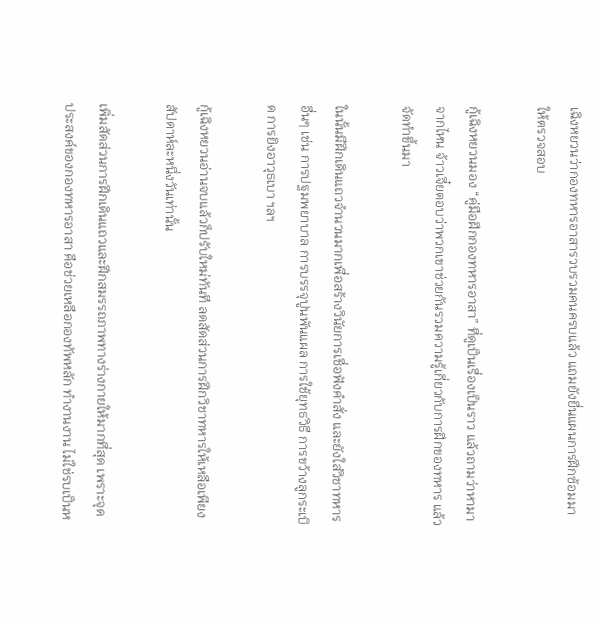เฉิงหยวนว่ากองทหารอาสารวบรวมคนครบแล้ว แถมยังยื่นแผนการฝึกซ้อมมาให้ตรวจสอบ

กู้เฉิงหยวนมอง “คู่มือฝึกกองทหารอาสา” ที่ดูเป็นเรื่องเป็นราว แล้วถามว่าหามาจากไหน จ้าวเจี๋ยตอบว่าพวกเขาช่วยกันรวมความรู้เกี่ยวกับการฝึกของทหาร แล้วจัดทำขึ้นมา

ในนั้นมีฝึกเดินแถวจำนวนมากเพื่อสร้างวินัยการเชื่อฟังคำสั่ง และยังใส่วิชาทหารอื่นๆ เช่น การปฐมพยาบาล การบรรจุปูนพันแผล การใช้ยุทธวิธี การขว้างลูกระเบิด การยิงอาวุธเบา ฯลฯ

กู้เฉิงหยวนอ่านจบแล้วก็ปรับใหม่ทันที ลดสัดส่วนการฝึกวิชาทหารให้เหลือเพียงสัปดาห์ละหนึ่งวันเท่านั้น

เพิ่มสัดส่วนการฝึกเดินแถวและฝึกสมรรถภาพทางร่างกายให้มากที่สุด เพราะจุดประสงค์ของกองทหารอาสา คือช่วยเหลือกองทัพหลัก ทำงานงาน ไม่ใช่รบเป็นห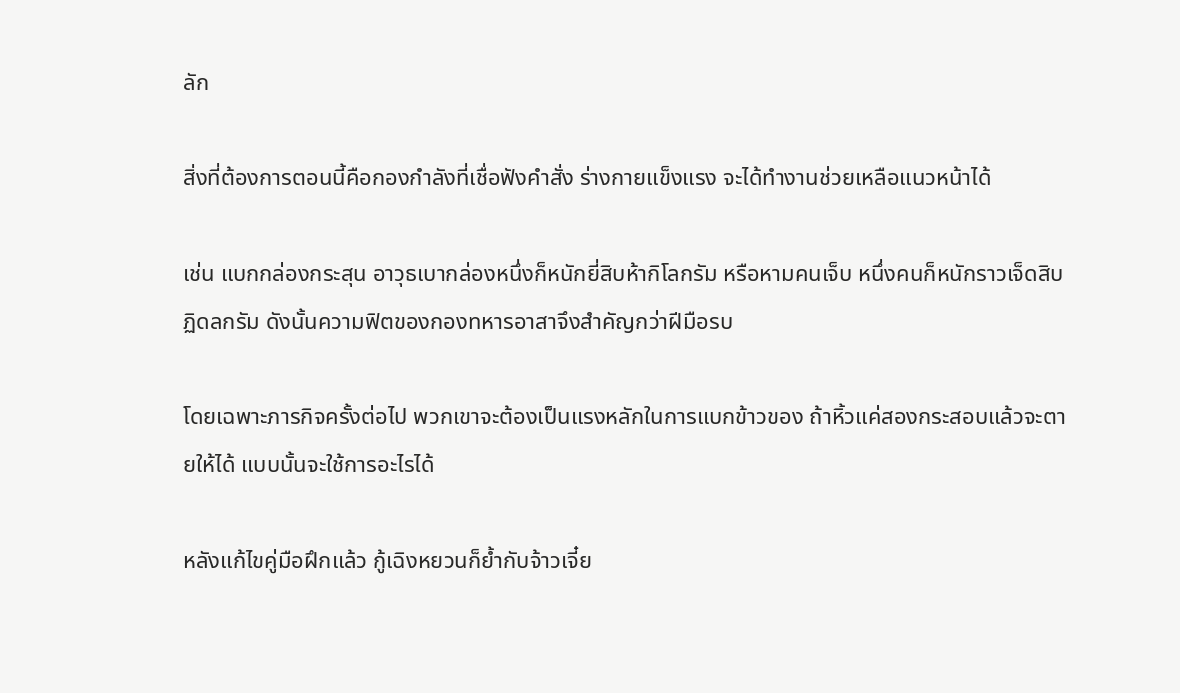ลัก

สิ่งที่ต้องการตอนนี้คือกองกำลังที่เชื่อฟังคำสั่ง ร่างกายแข็งแรง จะได้ทำงานช่วยเหลือแนวหน้าได้

เช่น แบกกล่องกระสุน อาวุธเบากล่องหนึ่งก็หนักยี่สิบห้ากิโลกรัม หรือหามคนเจ็บ หนึ่งคนก็หนักราวเจ็ดสิบฏิดลกรัม ดังนั้นความฟิตของกองทหารอาสาจึงสำคัญกว่าฝีมือรบ

โดยเฉพาะภารกิจครั้งต่อไป พวกเขาจะต้องเป็นแรงหลักในการแบกข้าวของ ถ้าหิ้วแค่สองกระสอบแล้วจะตายให้ได้ แบบนั้นจะใช้การอะไรได้

หลังแก้ไขคู่มือฝึกแล้ว กู้เฉิงหยวนก็ย้ำกับจ้าวเจี๋ย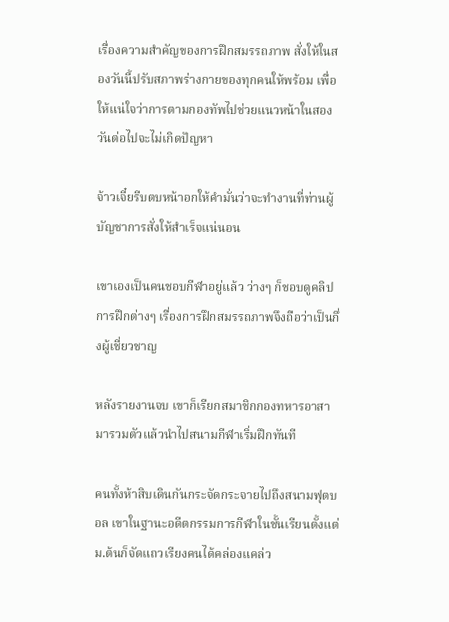เรื่องความสำคัญของการฝึกสมรรถภาพ สั่งให้ในสองวันนี้ปรับสภาพร่างกายของทุกคนให้พร้อม เพื่อให้แน่ใจว่าการตามกองทัพไปช่วยแนวหน้าในสองวันต่อไปจะไม่เกิดปัญหา

จ้าวเจี๋ยรีบตบหน้าอกให้คำมั่นว่าจะทำงานที่ท่านผู้บัญชาการสั่งให้สำเร็จแน่นอน

เขาเองเป็นคนชอบกีฬาอยู่แล้ว ว่างๆ ก็ชอบดูคลิปการฝึกต่างๆ เรื่องการฝึกสมรรถภาพจึงถือว่าเป็นกึ่งผู้เชี่ยวชาญ

หลังรายงานจบ เขาก็เรียกสมาชิกกองทหารอาสามารวมตัวแล้วนำไปสนามกีฬาเริ่มฝึกทันที

คนทั้งห้าสิบเดินกันกระจัดกระจายไปถึงสนามฟุตบอล เขาในฐานะอดีตกรรมการกีฬาในชั้นเรียนตั้งแต่ ม.ต้นก็จัดแถวเรียงคนได้คล่องแคล่ว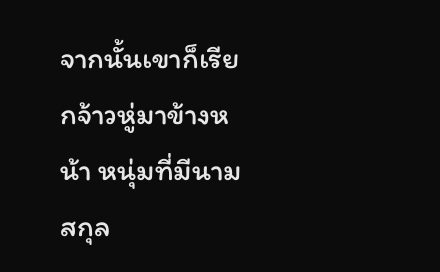จากนั้นเขาก็เรียกจ้าวหู่มาข้างหน้า หนุ่มที่มีนามสกุล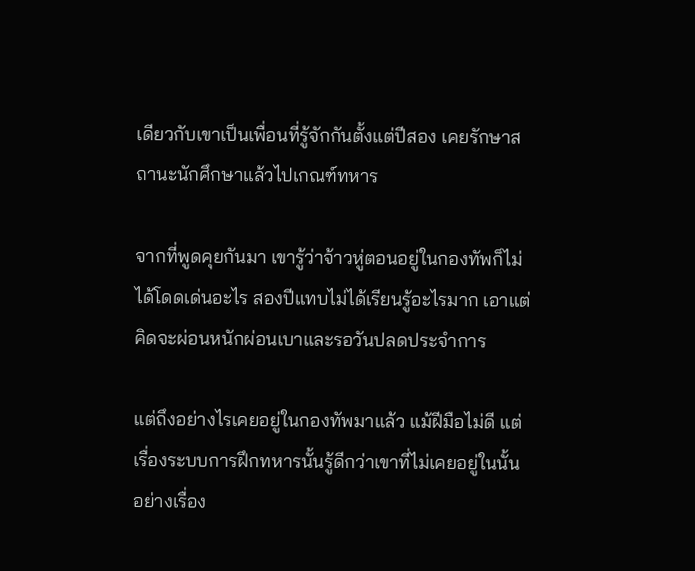เดียวกับเขาเป็นเพื่อนที่รู้จักกันตั้งแต่ปีสอง เคยรักษาสถานะนักศึกษาแล้วไปเกณฑ์ทหาร

จากที่พูดคุยกันมา เขารู้ว่าจ้าวหู่ตอนอยู่ในกองทัพก็ไม่ได้โดดเด่นอะไร สองปีแทบไม่ได้เรียนรู้อะไรมาก เอาแต่คิดจะผ่อนหนักผ่อนเบาและรอวันปลดประจำการ

แต่ถึงอย่างไรเคยอยู่ในกองทัพมาแล้ว แม้ฝีมือไม่ดี แต่เรื่องระบบการฝึกทหารนั้นรู้ดีกว่าเขาที่ไม่เคยอยู่ในนั้น อย่างเรื่อง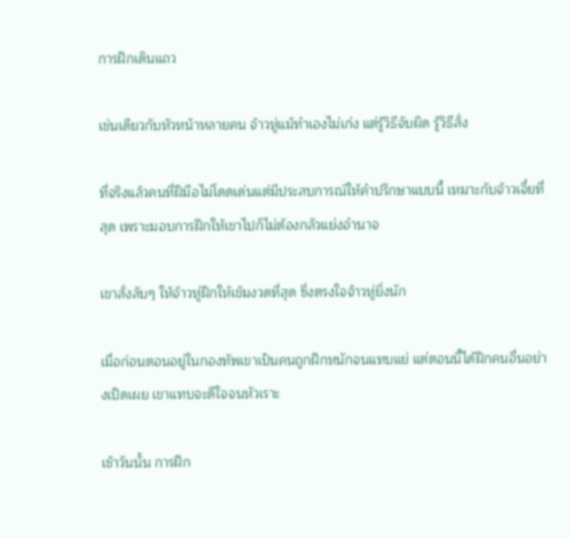การฝึกเดินแถว

เช่นเดียวกับหัวหน้าหลายคน จ้าวหู่แม้ทำเองไม่เก่ง แต่รู้วิธีจับผิด รู้วิธีสั่ง

ที่จริงแล้วคนที่ฝีมือไม่โดดเด่นแต่มีประสบการณ์ให้คำปรึกษาแบบนี้ เหมาะกับจ้าวเจี๋ยที่สุด เพราะมอบการฝึกให้เขาไปก็ไม่ต้องกลัวแย่งอำนาจ

เขาสั่งลับๆ ให้จ้าวหู่ฝึกให้เข้มงวดที่สุด ซึ่งตรงใจจ้าวหู่ยิ่งนัก

เมื่อก่อนตอนอยู่ในกองทัพเขาเป็นคนถูกฝึกหนักจนแทบแย่ แต่ตอนนี้ได้ฝึกคนอื่นอย่างเปิดเผย เขาแทบจะดีใจจนหัวเราะ

เช้าวันนั้น การฝึก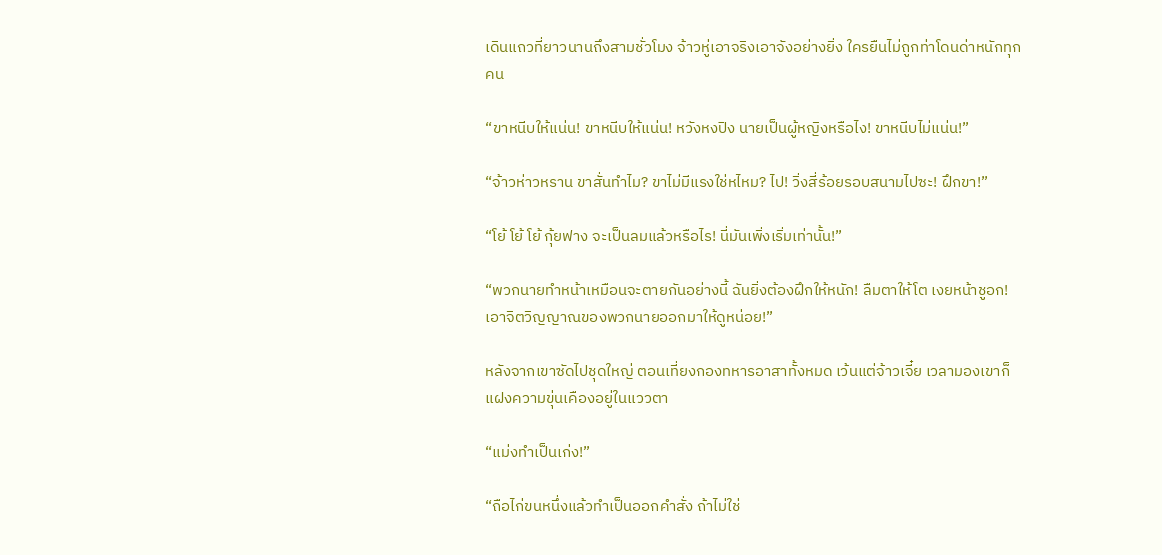เดินแถวที่ยาวนานถึงสามชั่วโมง จ้าวหู่เอาจริงเอาจังอย่างยิ่ง ใครยืนไม่ถูกท่าโดนด่าหนักทุกคน

“ขาหนีบให้แน่น! ขาหนีบให้แน่น! หวังหงปิง นายเป็นผู้หญิงหรือไง! ขาหนีบไม่แน่น!”

“จ้าวห่าวหราน ขาสั่นทำไม? ขาไม่มีแรงใช่หไหม? ไป! วิ่งสี่ร้อยรอบสนามไปซะ! ฝึกขา!”

“โย้ โย้ โย้ กุ้ยฟาง จะเป็นลมแล้วหรือไร! นี่มันเพิ่งเริ่มเท่านั้น!”

“พวกนายทำหน้าเหมือนจะตายกันอย่างนี้ ฉันยิ่งต้องฝึกให้หนัก! ลืมตาให้โต เงยหน้าชูอก! เอาจิตวิญญาณของพวกนายออกมาให้ดูหน่อย!”

หลังจากเขาซัดไปชุดใหญ่ ตอนเที่ยงกองทหารอาสาทั้งหมด เว้นแต่จ้าวเจี๋ย เวลามองเขาก็แฝงความขุ่นเคืองอยู่ในแววตา

“แม่งทำเป็นเก่ง!”

“ถือไก่ขนหนึ่งแล้วทำเป็นออกคำสั่ง ถ้าไม่ใช่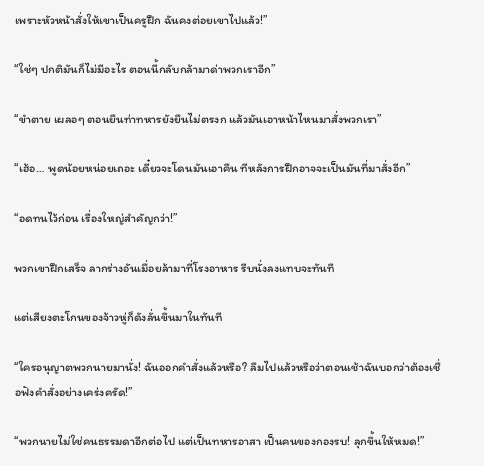เพราะหัวหน้าสั่งให้เขาเป็นครูฝึก ฉันคงต่อยเขาไปแล้ว!”

“ใช่ๆ ปกติมันก็ไม่มีอะไร ตอนนี้กลับกล้ามาด่าพวกเราอีก”

“ขำตาย เผลอๆ ตอนยืนท่าทหารยังยืนไม่ตรงก แล้วมันเอาหน้าไหนมาสั่งพวกเรา”

“เฮ้อ… พูดน้อยหน่อยเถอะ เดี๋ยวจะโดนมันเอาคืน ทีหลังการฝึกอาจจะเป็นมันที่มาสั่งอีก”

“อดทนไว้ก่อน เรื่องใหญ่สำคัญกว่า!”

พวกเขาฝึกเสร็จ ลากร่างอันเมื่อยล้ามาที่โรงอาหาร รีบนั่งลงแทบจะทันที

แต่เสียงตะโกนของจ้าวหู่ก็ดังลั่นขึ้นมาในทันที

“ใครอนุญาตพวกนายมานั่ง! ฉันออกคำสั่งแล้วหรือ? ลืมไปแล้วหรือว่าตอนเช้าฉันบอกว่าต้องเชื่อฟังคำสั่งอย่างเคร่งครัด!”

“พวกนายไม่ใช่คนธรรมดาอีกต่อไป แต่เป็นทหารอาสา เป็นคนของกองรบ! ลุกขึ้นให้หมด!”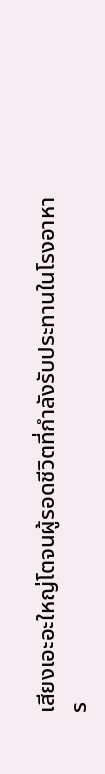เสียงเอะอะใหญ่โตจนผู้รอดชีวิตที่กำลังรับประทานในโรงอาหาร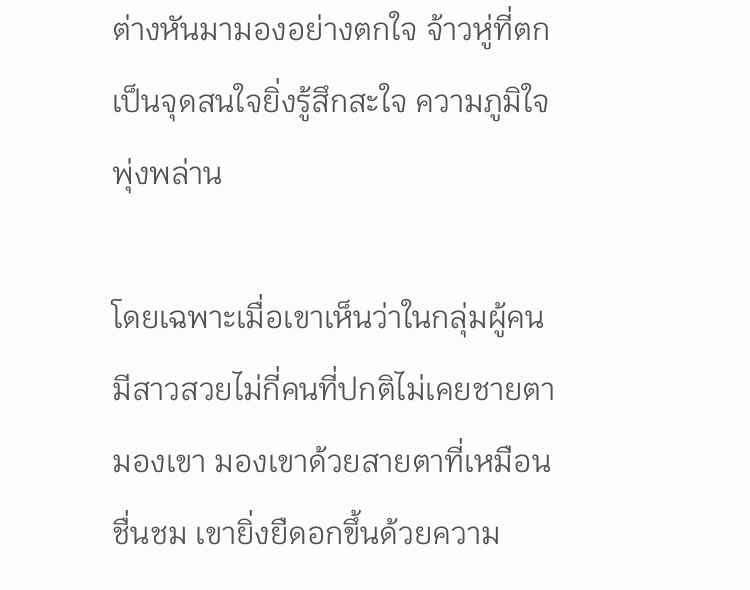ต่างหันมามองอย่างตกใจ จ้าวหู่ที่ตกเป็นจุดสนใจยิ่งรู้สึกสะใจ ความภูมิใจพุ่งพล่าน

โดยเฉพาะเมื่อเขาเห็นว่าในกลุ่มผู้คน มีสาวสวยไม่กี่คนที่ปกติไม่เคยชายตามองเขา มองเขาด้วยสายตาที่เหมือนชื่นชม เขายิ่งยืดอกขึ้นด้วยความ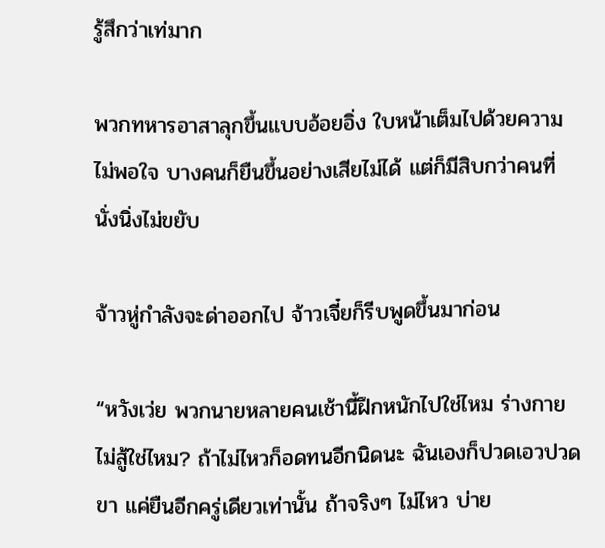รู้สึกว่าเท่มาก

พวกทหารอาสาลุกขึ้นแบบอ้อยอิ่ง ใบหน้าเต็มไปด้วยความไม่พอใจ บางคนก็ยืนขึ้นอย่างเสียไม่ได้ แต่ก็มีสิบกว่าคนที่นั่งนิ่งไม่ขยับ

จ้าวหู่กำลังจะด่าออกไป จ้าวเจี๋ยก็รีบพูดขึ้นมาก่อน

“หวังเว่ย พวกนายหลายคนเช้านี้ฝึกหนักไปใช่ไหม ร่างกายไม่สู้ใช่ไหม? ถ้าไม่ไหวก็อดทนอีกนิดนะ ฉันเองก็ปวดเอวปวดขา แค่ยืนอีกครู่เดียวเท่านั้น ถ้าจริงๆ ไม่ไหว บ่าย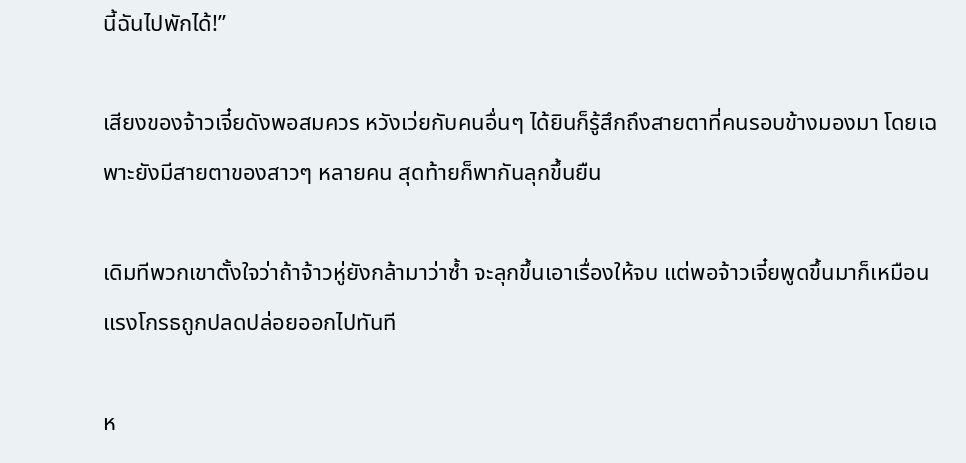นี้ฉันไปพักได้!”

เสียงของจ้าวเจี๋ยดังพอสมควร หวังเว่ยกับคนอื่นๆ ได้ยินก็รู้สึกถึงสายตาที่คนรอบข้างมองมา โดยเฉพาะยังมีสายตาของสาวๆ หลายคน สุดท้ายก็พากันลุกขึ้นยืน

เดิมทีพวกเขาตั้งใจว่าถ้าจ้าวหู่ยังกล้ามาว่าซ้ำ จะลุกขึ้นเอาเรื่องให้จบ แต่พอจ้าวเจี๋ยพูดขึ้นมาก็เหมือนแรงโกรธถูกปลดปล่อยออกไปทันที

ห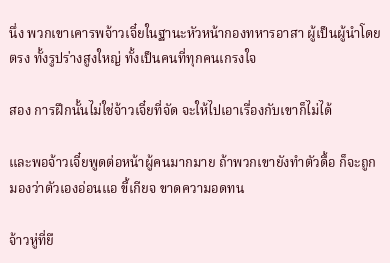นึ่ง พวกเขาเคารพจ้าวเจี๋ยในฐานะหัวหน้ากองทหารอาสา ผู้เป็นผู้นำโดยตรง ทั้งรูปร่างสูงใหญ่ ทั้งเป็นคนที่ทุกคนเกรงใจ

สอง การฝึกนั้นไม่ใช่จ้าวเจี๋ยที่จัด จะให้ไปเอาเรื่องกับเขาก็ไม่ได้

และพอจ้าวเจี๋ยพูดต่อหน้าผู้คนมากมาย ถ้าพวกเขายังทำตัวดื้อ ก็จะถูกมองว่าตัวเองอ่อนแอ ขี้เกียจ ขาดความอดทน

จ้าวหู่ที่ยื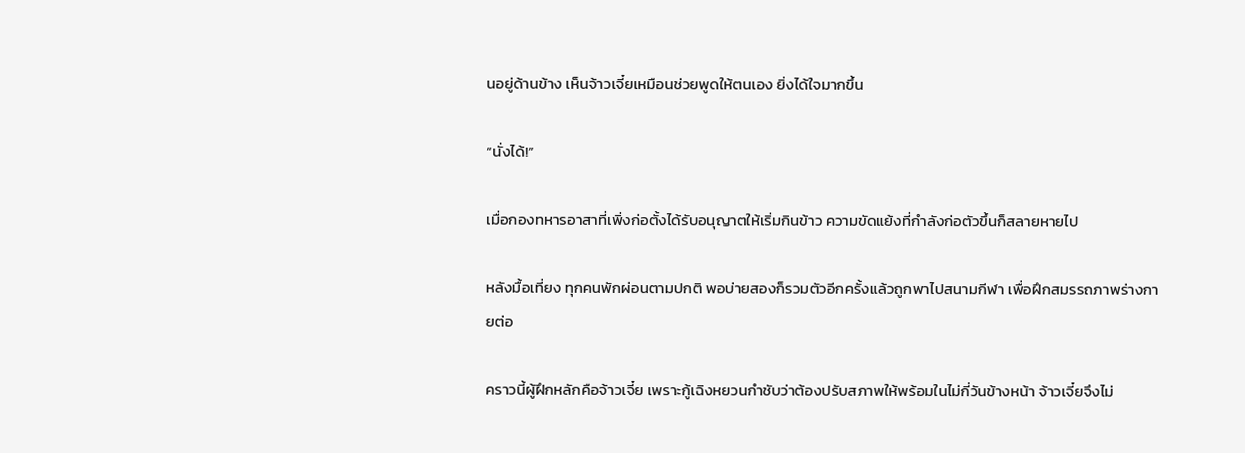นอยู่ด้านข้าง เห็นจ้าวเจี๋ยเหมือนช่วยพูดให้ตนเอง ยิ่งได้ใจมากขึ้น

“นั่งได้!”

เมื่อกองทหารอาสาที่เพิ่งก่อตั้งได้รับอนุญาตให้เริ่มกินข้าว ความขัดแย้งที่กำลังก่อตัวขึ้นก็สลายหายไป

หลังมื้อเที่ยง ทุกคนพักผ่อนตามปกติ พอบ่ายสองก็รวมตัวอีกครั้งแล้วถูกพาไปสนามกีฬา เพื่อฝึกสมรรถภาพร่างกายต่อ

คราวนี้ผู้ฝึกหลักคือจ้าวเจี๋ย เพราะกู้เฉิงหยวนกำชับว่าต้องปรับสภาพให้พร้อมในไม่กี่วันข้างหน้า จ้าวเจี๋ยจึงไม่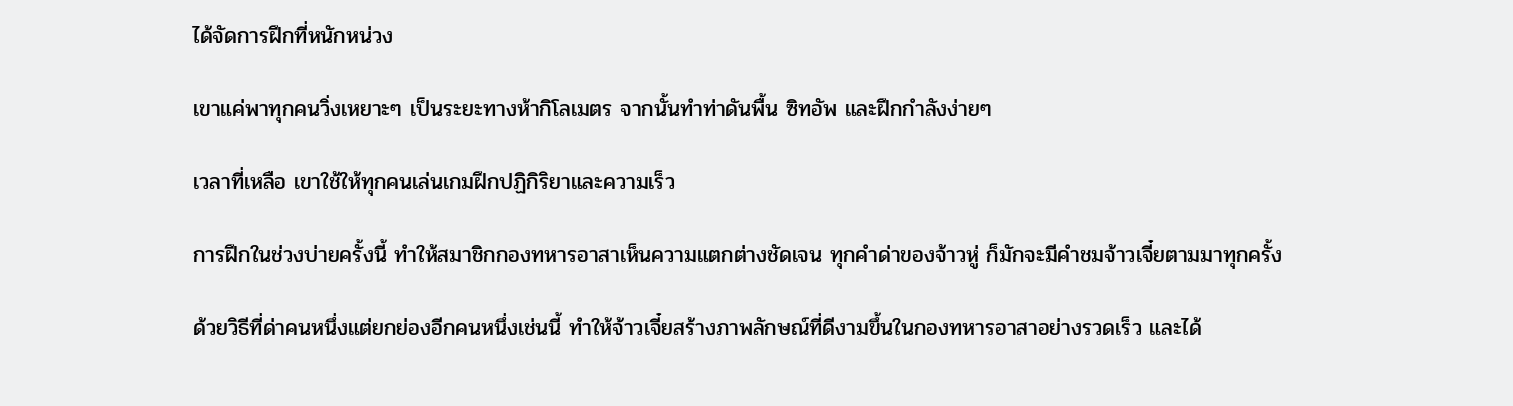ได้จัดการฝึกที่หนักหน่วง

เขาแค่พาทุกคนวิ่งเหยาะๆ เป็นระยะทางห้ากิโลเมตร จากนั้นทำท่าดันพื้น ซิทอัพ และฝึกกำลังง่ายๆ

เวลาที่เหลือ เขาใช้ให้ทุกคนเล่นเกมฝึกปฏิกิริยาและความเร็ว

การฝึกในช่วงบ่ายครั้งนี้ ทำให้สมาชิกกองทหารอาสาเห็นความแตกต่างชัดเจน ทุกคำด่าของจ้าวหู่ ก็มักจะมีคำชมจ้าวเจี๋ยตามมาทุกครั้ง

ด้วยวิธีที่ด่าคนหนึ่งแต่ยกย่องอีกคนหนึ่งเช่นนี้ ทำให้จ้าวเจี๋ยสร้างภาพลักษณ์ที่ดีงามขึ้นในกองทหารอาสาอย่างรวดเร็ว และได้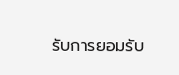รับการยอมรับ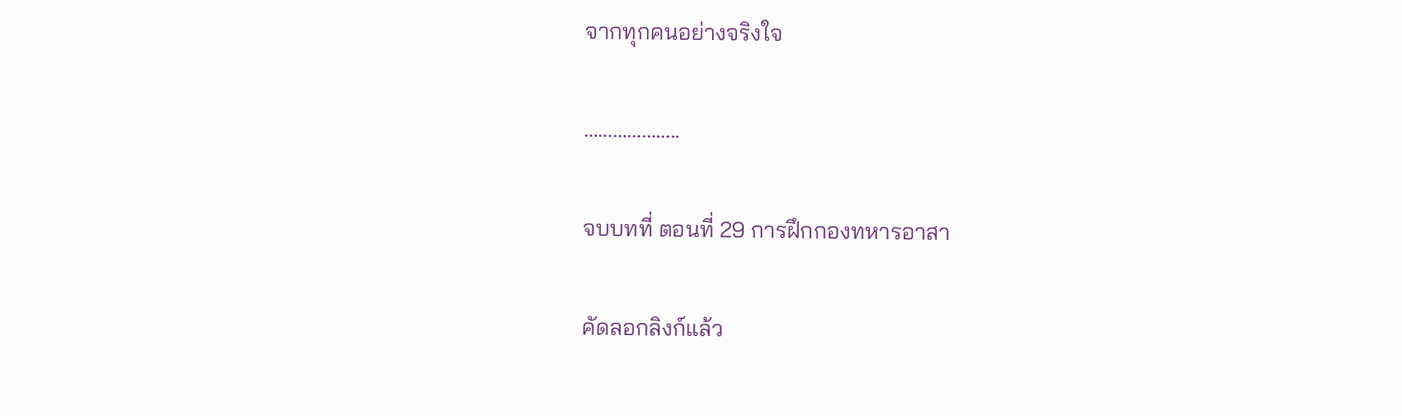จากทุกคนอย่างจริงใจ

………………..

จบบทที่ ตอนที่ 29 การฝึกกองทหารอาสา

คัดลอกลิงก์แล้ว